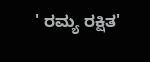' ರಮ್ಯ ರಕ್ಷಿತ'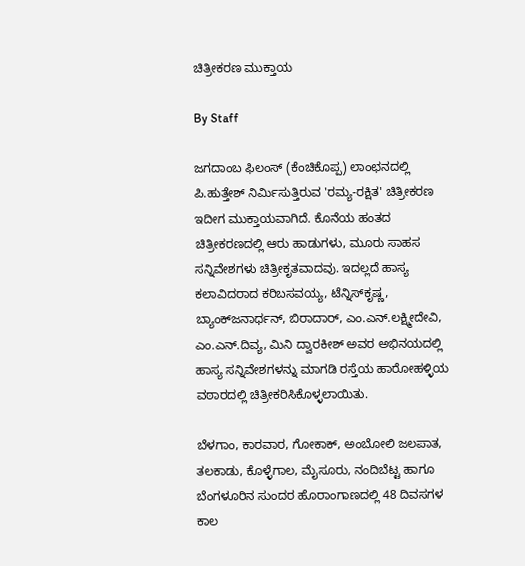ಚಿತ್ರೀಕರಣ ಮುಕ್ತಾಯ

By Staff

ಜಗದಾಂಬ ಫಿಲಂಸ್ (ಕೆಂಚಿಕೊಪ್ಪ) ಲಾಂಛನದಲ್ಲಿ ಪಿ.ಹುತ್ತೇಶ್ ನಿರ್ಮಿಸುತ್ತಿರುವ 'ರಮ್ಯ-ರಕ್ಷಿತ' ಚಿತ್ರೀಕರಣ ಇದೀಗ ಮುಕ್ತಾಯವಾಗಿದೆ. ಕೊನೆಯ ಹಂತದ ಚಿತ್ರೀಕರಣದಲ್ಲಿ ಆರು ಹಾಡುಗಳು, ಮೂರು ಸಾಹಸ ಸನ್ನಿವೇಶಗಳು ಚಿತ್ರೀಕೃತವಾದವು. ಇದಲ್ಲದೆ ಹಾಸ್ಯ ಕಲಾವಿದರಾದ ಕರಿಬಸವಯ್ಯ, ಟೆನ್ನಿಸ್‌ಕೃಷ್ಣ, ಬ್ಯಾಂಕ್‌ಜನಾರ್ಧನ್, ಬಿರಾದಾರ್, ಎಂ.ಎನ್.ಲಕ್ಷ್ಮೀದೇವಿ, ಎಂ.ಎನ್.ದಿವ್ಯ, ಮಿನಿ ದ್ವಾರಕೀಶ್ ಅವರ ಅಭಿನಯದಲ್ಲಿ ಹಾಸ್ಯ ಸನ್ನಿವೇಶಗಳನ್ನು ಮಾಗಡಿ ರಸ್ತೆಯ ಹಾರೋಹಳ್ಳಿಯ ವಠಾರದಲ್ಲಿ ಚಿತ್ರೀಕರಿಸಿಕೊಳ್ಳಲಾಯಿತು.

ಬೆಳಗಾಂ, ಕಾರವಾರ, ಗೋಕಾಕ್, ಅಂಬೋಲಿ ಜಲಪಾತ, ತಲಕಾಡು, ಕೊಳ್ಳೆಗಾಲ, ಮೈಸೂರು, ನಂದಿಬೆಟ್ಟ ಹಾಗೂ ಬೆಂಗಳೂರಿನ ಸುಂದರ ಹೊರಾಂಗಾಣದಲ್ಲಿ 48 ದಿವಸಗಳ ಕಾಲ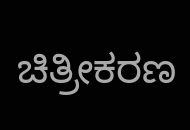ಚಿತ್ರೀಕರಣ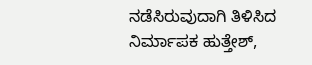ನಡೆಸಿರುವುದಾಗಿ ತಿಳಿಸಿದ ನಿರ್ಮಾಪಕ ಹುತ್ತೇಶ್,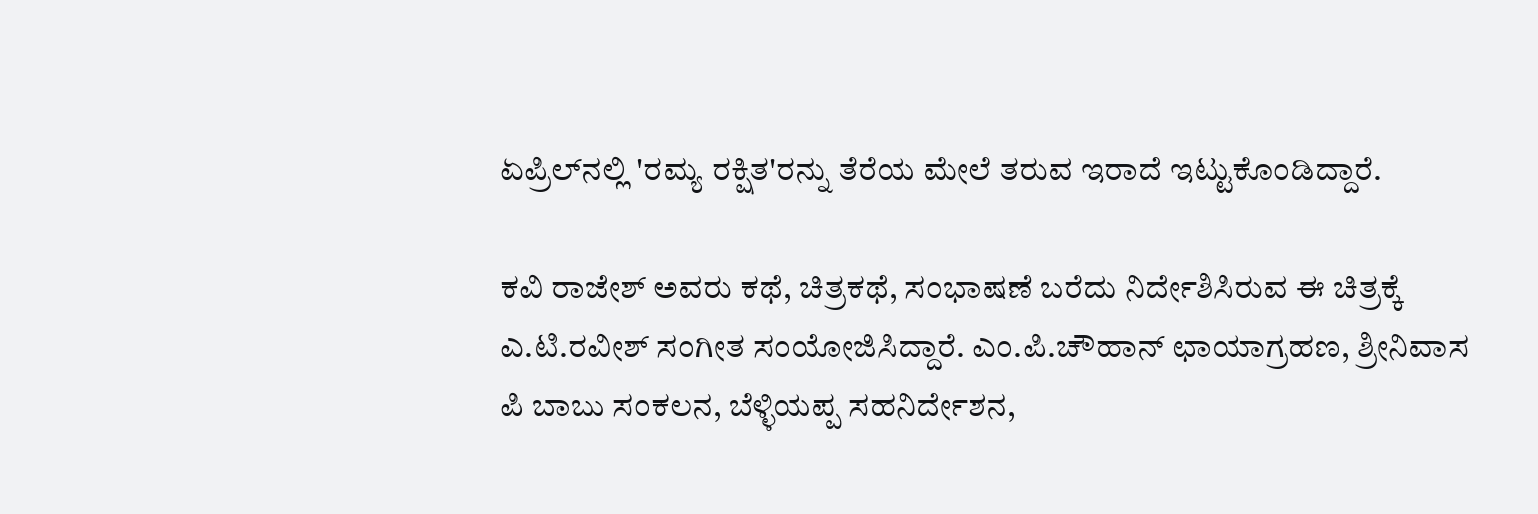ಏಪ್ರಿಲ್‌ನಲ್ಲಿ 'ರಮ್ಯ ರಕ್ಷಿತ'ರನ್ನು ತೆರೆಯ ಮೇಲೆ ತರುವ ಇರಾದೆ ಇಟ್ಟುಕೊಂಡಿದ್ದಾರೆ.

ಕವಿ ರಾಜೇಶ್ ಅವರು ಕಥೆ, ಚಿತ್ರಕಥೆ, ಸಂಭಾಷಣೆ ಬರೆದು ನಿರ್ದೇಶಿಸಿರುವ ಈ ಚಿತ್ರಕ್ಕೆ ಎ.ಟಿ.ರವೀಶ್ ಸಂಗೀತ ಸಂಯೋಜಿಸಿದ್ದಾರೆ. ಎಂ.ಪಿ.ಚೌಹಾನ್ ಛಾಯಾಗ್ರಹಣ, ಶ್ರೀನಿವಾಸ ಪಿ ಬಾಬು ಸಂಕಲನ, ಬೆಳ್ಳಿಯಪ್ಪ ಸಹನಿರ್ದೇಶನ,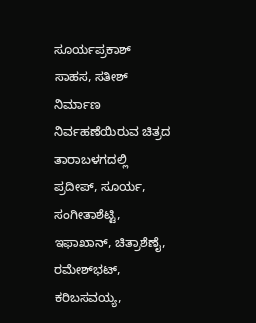ಸೂರ್ಯಪ್ರಕಾಶ್ ಸಾಹಸ, ಸತೀಶ್ ನಿರ್ಮಾಣ ನಿರ್ವಹಣೆಯಿರುವ ಚಿತ್ರದ ತಾರಾಬಳಗದಲ್ಲಿ ಪ್ರದೀಪ್, ಸೂರ್ಯ, ಸಂಗೀತಾಶೆಟ್ಟಿ, ಇಫಾಖಾನ್, ಚಿತ್ರಾಶೆಣೈ, ರಮೇಶ್‌ಭಟ್, ಕರಿಬಸವಯ್ಯ,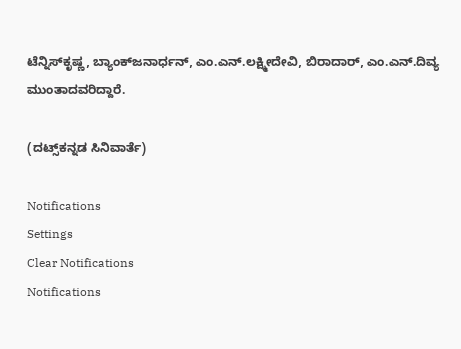ಟೆನ್ನಿಸ್‌ಕೃಷ್ಣ, ಬ್ಯಾಂಕ್‌ಜನಾರ್ಧನ್, ಎಂ.ಎನ್.ಲಕ್ಷ್ಮೀದೇವಿ, ಬಿರಾದಾರ್, ಎಂ.ಎನ್.ದಿವ್ಯ ಮುಂತಾದವರಿದ್ದಾರೆ.

(ದಟ್ಸ್‌ಕನ್ನಡ ಸಿನಿವಾರ್ತೆ)

Notifications
Settings
Clear Notifications
Notifications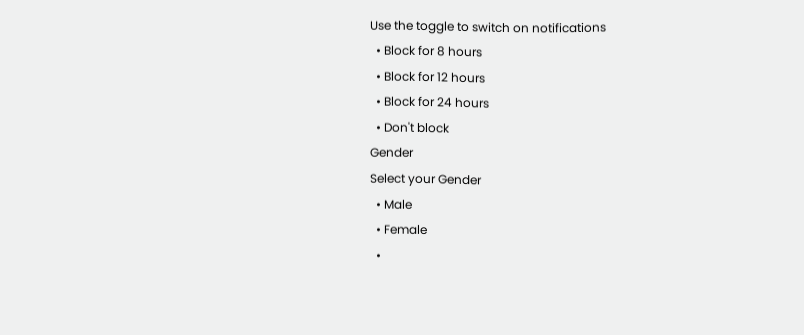Use the toggle to switch on notifications
  • Block for 8 hours
  • Block for 12 hours
  • Block for 24 hours
  • Don't block
Gender
Select your Gender
  • Male
  • Female
  •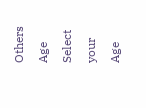Others
Age
Select your Age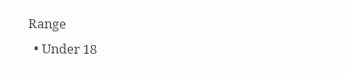Range
  • Under 18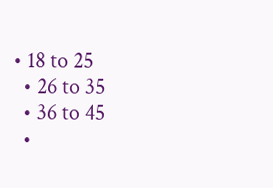• 18 to 25
  • 26 to 35
  • 36 to 45
  •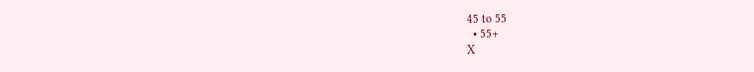45 to 55
  • 55+
X